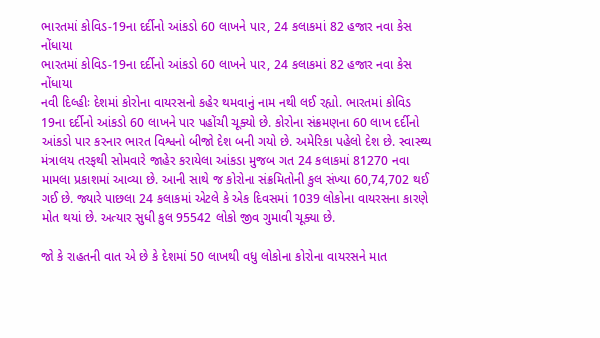ભારતમાં કોવિડ-19ના દર્દીનો આંકડો 60 લાખને પાર, 24 કલાકમાં 82 હજાર નવા કેસ નોંધાયા
ભારતમાં કોવિડ-19ના દર્દીનો આંકડો 60 લાખને પાર, 24 કલાકમાં 82 હજાર નવા કેસ નોંધાયા
નવી દિલ્હીઃ દેશમાં કોરોના વાયરસનો કહેર થમવાનું નામ નથી લઈ રહ્યો. ભારતમાં કોવિડ 19ના દર્દીનો આંકડો 60 લાખને પાર પહોંચી ચૂક્યો છે. કોરોના સંક્રમણના 60 લાખ દર્દીનો આંકડો પાર કરનાર ભારત વિશ્વનો બીજો દેશ બની ગયો છે. અમેરિકા પહેલો દેશ છે. સ્વાસ્થ્ય મંત્રાલય તરફથી સોમવારે જાહેર કરાયેલા આંકડા મુજબ ગત 24 કલાકમાં 81270 નવા મામલા પ્રકાશમાં આવ્યા છે. આની સાથે જ કોરોના સંક્રમિતોની કુલ સંખ્યા 60,74,702 થઈ ગઈ છે. જ્યારે પાછલા 24 કલાકમાં એટલે કે એક દિવસમાં 1039 લોકોના વાયરસના કારણે મોત થયાં છે. અત્યાર સુધી કુલ 95542 લોકો જીવ ગુમાવી ચૂક્યા છે.

જો કે રાહતની વાત એ છે કે દેશમાં 50 લાખથી વધુ લોકોના કોરોના વાયરસને માત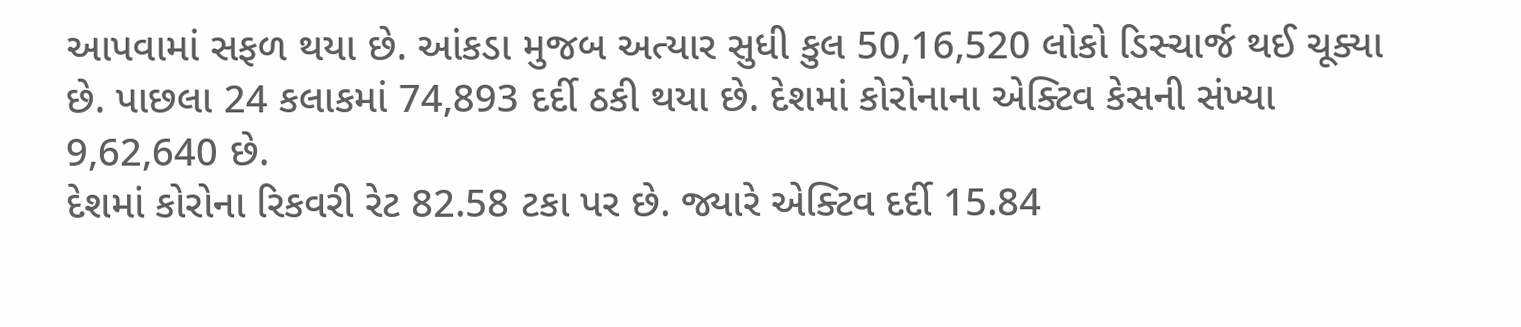આપવામાં સફળ થયા છે. આંકડા મુજબ અત્યાર સુધી કુલ 50,16,520 લોકો ડિસ્ચાર્જ થઈ ચૂક્યા છે. પાછલા 24 કલાકમાં 74,893 દર્દી ઠકી થયા છે. દેશમાં કોરોનાના એક્ટિવ કેસની સંખ્યા 9,62,640 છે.
દેશમાં કોરોના રિકવરી રેટ 82.58 ટકા પર છે. જ્યારે એક્ટિવ દર્દી 15.84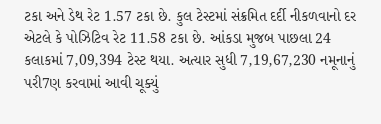ટકા અને ડેથ રેટ 1.57 ટકા છે. કુલ ટેસ્ટમાં સંક્રમિત દર્દી નીકળવાનો દર એટલે કે પોઝિટિવ રેટ 11.58 ટકા છે. આંકડા મુજબ પાછલા 24 કલાકમાં 7,09,394 ટેસ્ટ થયા. અત્યાર સુધી 7,19,67,230 નમૂનાનું પરી7ણ કરવામાં આવી ચૂક્યું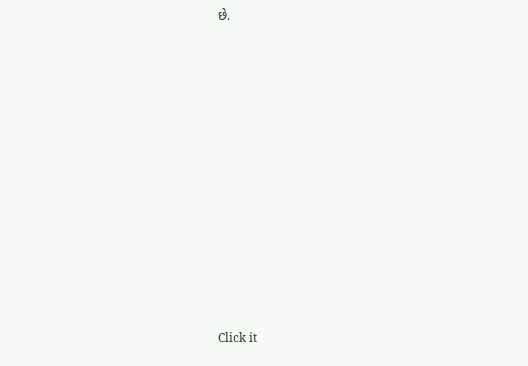છે.












Click it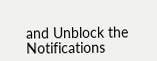and Unblock the Notifications